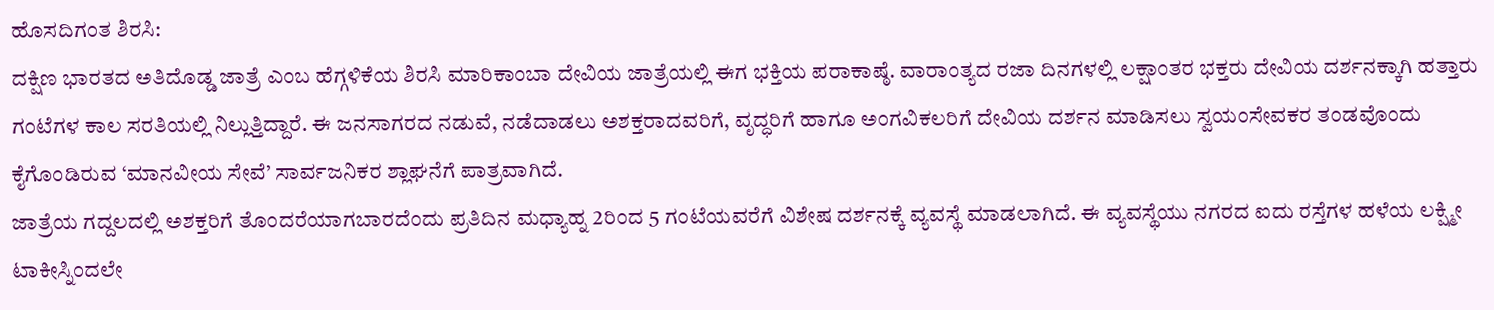ಹೊಸದಿಗಂತ ಶಿರಸಿ:
ದಕ್ಷಿಣ ಭಾರತದ ಅತಿದೊಡ್ಡ ಜಾತ್ರೆ ಎಂಬ ಹೆಗ್ಗಳಿಕೆಯ ಶಿರಸಿ ಮಾರಿಕಾಂಬಾ ದೇವಿಯ ಜಾತ್ರೆಯಲ್ಲಿ ಈಗ ಭಕ್ತಿಯ ಪರಾಕಾಷ್ಠೆ. ವಾರಾಂತ್ಯದ ರಜಾ ದಿನಗಳಲ್ಲಿ ಲಕ್ಷಾಂತರ ಭಕ್ತರು ದೇವಿಯ ದರ್ಶನಕ್ಕಾಗಿ ಹತ್ತಾರು ಗಂಟೆಗಳ ಕಾಲ ಸರತಿಯಲ್ಲಿ ನಿಲ್ಲುತ್ತಿದ್ದಾರೆ. ಈ ಜನಸಾಗರದ ನಡುವೆ, ನಡೆದಾಡಲು ಅಶಕ್ತರಾದವರಿಗೆ, ವೃದ್ಧರಿಗೆ ಹಾಗೂ ಅಂಗವಿಕಲರಿಗೆ ದೇವಿಯ ದರ್ಶನ ಮಾಡಿಸಲು ಸ್ವಯಂಸೇವಕರ ತಂಡವೊಂದು ಕೈಗೊಂಡಿರುವ ‘ಮಾನವೀಯ ಸೇವೆ’ ಸಾರ್ವಜನಿಕರ ಶ್ಲಾಘನೆಗೆ ಪಾತ್ರವಾಗಿದೆ.
ಜಾತ್ರೆಯ ಗದ್ದಲದಲ್ಲಿ ಅಶಕ್ತರಿಗೆ ತೊಂದರೆಯಾಗಬಾರದೆಂದು ಪ್ರತಿದಿನ ಮಧ್ಯಾಹ್ನ 2ರಿಂದ 5 ಗಂಟೆಯವರೆಗೆ ವಿಶೇಷ ದರ್ಶನಕ್ಕೆ ವ್ಯವಸ್ಥೆ ಮಾಡಲಾಗಿದೆ. ಈ ವ್ಯವಸ್ಥೆಯು ನಗರದ ಐದು ರಸ್ತೆಗಳ ಹಳೆಯ ಲಕ್ಷ್ಮೀ ಟಾಕೀಸ್ನಿಂದಲೇ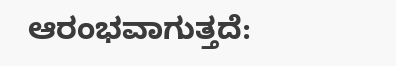ಆರಂಭವಾಗುತ್ತದೆ: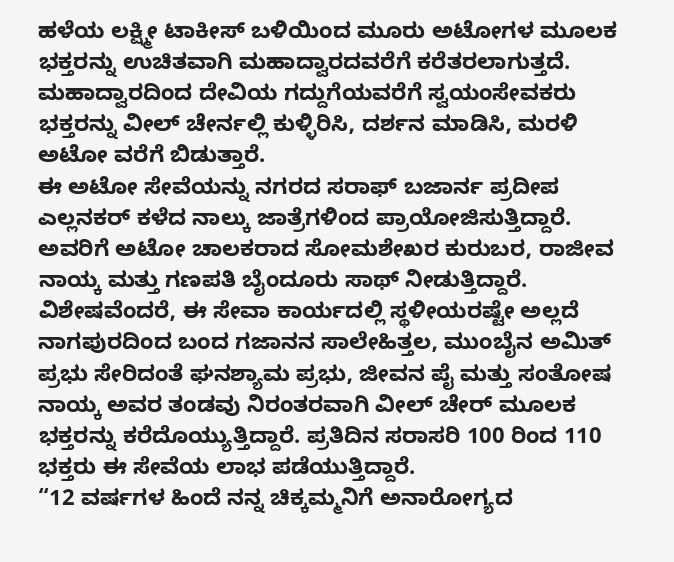ಹಳೆಯ ಲಕ್ಷ್ಮೀ ಟಾಕೀಸ್ ಬಳಿಯಿಂದ ಮೂರು ಅಟೋಗಳ ಮೂಲಕ ಭಕ್ತರನ್ನು ಉಚಿತವಾಗಿ ಮಹಾದ್ವಾರದವರೆಗೆ ಕರೆತರಲಾಗುತ್ತದೆ.
ಮಹಾದ್ವಾರದಿಂದ ದೇವಿಯ ಗದ್ದುಗೆಯವರೆಗೆ ಸ್ವಯಂಸೇವಕರು ಭಕ್ತರನ್ನು ವೀಲ್ ಚೇರ್ನಲ್ಲಿ ಕುಳ್ಳಿರಿಸಿ, ದರ್ಶನ ಮಾಡಿಸಿ, ಮರಳಿ ಅಟೋ ವರೆಗೆ ಬಿಡುತ್ತಾರೆ.
ಈ ಅಟೋ ಸೇವೆಯನ್ನು ನಗರದ ಸರಾಫ್ ಬಜಾರ್ನ ಪ್ರದೀಪ ಎಲ್ಲನಕರ್ ಕಳೆದ ನಾಲ್ಕು ಜಾತ್ರೆಗಳಿಂದ ಪ್ರಾಯೋಜಿಸುತ್ತಿದ್ದಾರೆ. ಅವರಿಗೆ ಅಟೋ ಚಾಲಕರಾದ ಸೋಮಶೇಖರ ಕುರುಬರ, ರಾಜೀವ ನಾಯ್ಕ ಮತ್ತು ಗಣಪತಿ ಬೈಂದೂರು ಸಾಥ್ ನೀಡುತ್ತಿದ್ದಾರೆ.
ವಿಶೇಷವೆಂದರೆ, ಈ ಸೇವಾ ಕಾರ್ಯದಲ್ಲಿ ಸ್ಥಳೀಯರಷ್ಟೇ ಅಲ್ಲದೆ ನಾಗಪುರದಿಂದ ಬಂದ ಗಜಾನನ ಸಾಲೇಹಿತ್ತಲ, ಮುಂಬೈನ ಅಮಿತ್ ಪ್ರಭು ಸೇರಿದಂತೆ ಘನಶ್ಯಾಮ ಪ್ರಭು, ಜೀವನ ಪೈ ಮತ್ತು ಸಂತೋಷ ನಾಯ್ಕ ಅವರ ತಂಡವು ನಿರಂತರವಾಗಿ ವೀಲ್ ಚೇರ್ ಮೂಲಕ ಭಕ್ತರನ್ನು ಕರೆದೊಯ್ಯುತ್ತಿದ್ದಾರೆ. ಪ್ರತಿದಿನ ಸರಾಸರಿ 100 ರಿಂದ 110 ಭಕ್ತರು ಈ ಸೇವೆಯ ಲಾಭ ಪಡೆಯುತ್ತಿದ್ದಾರೆ.
“12 ವರ್ಷಗಳ ಹಿಂದೆ ನನ್ನ ಚಿಕ್ಕಮ್ಮನಿಗೆ ಅನಾರೋಗ್ಯದ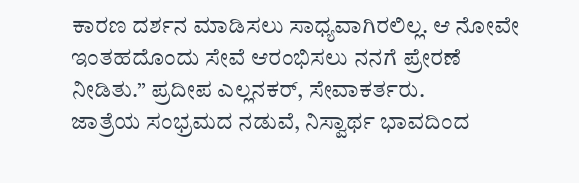ಕಾರಣ ದರ್ಶನ ಮಾಡಿಸಲು ಸಾಧ್ಯವಾಗಿರಲಿಲ್ಲ. ಆ ನೋವೇ ಇಂತಹದೊಂದು ಸೇವೆ ಆರಂಭಿಸಲು ನನಗೆ ಪ್ರೇರಣೆ ನೀಡಿತು.” ಪ್ರದೀಪ ಎಲ್ಲನಕರ್, ಸೇವಾಕರ್ತರು.
ಜಾತ್ರೆಯ ಸಂಭ್ರಮದ ನಡುವೆ, ನಿಸ್ವಾರ್ಥ ಭಾವದಿಂದ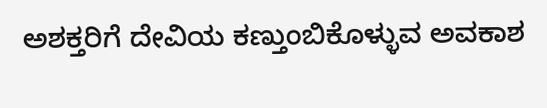ಅಶಕ್ತರಿಗೆ ದೇವಿಯ ಕಣ್ತುಂಬಿಕೊಳ್ಳುವ ಅವಕಾಶ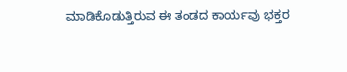ಮಾಡಿಕೊಡುತ್ತಿರುವ ಈ ತಂಡದ ಕಾರ್ಯವು ಭಕ್ತರ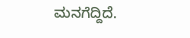ಮನಗೆದ್ದಿದೆ.